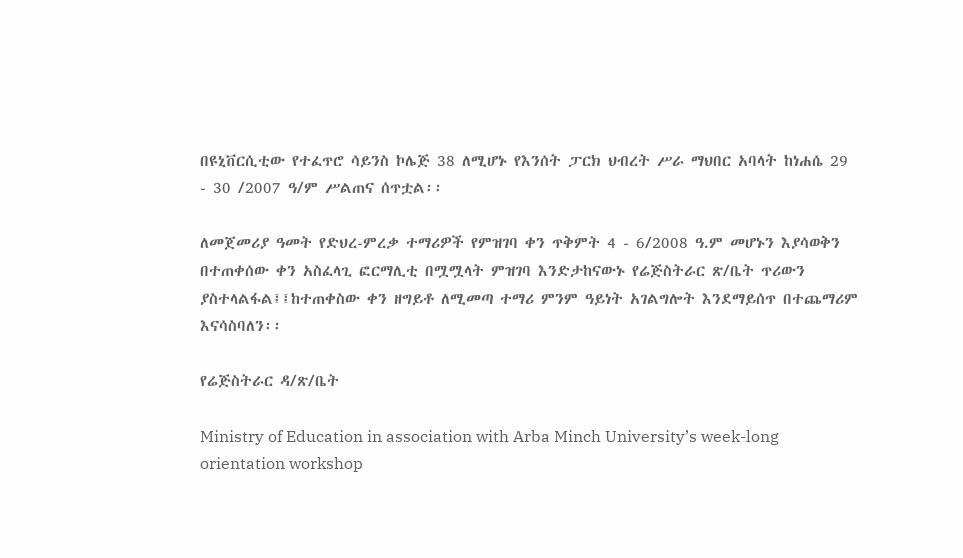በዩኒቨርሲቲው የተፈጥሮ ሳይንስ ኮሌጅ 38 ለሚሆኑ የእንሰት ፓርክ ህብረት ሥራ ማህበር አባላት ከነሐሴ 29 - 30 /2007 ዓ/ም ሥልጠና ሰጥቷል፡፡

ለመጀመሪያ ዓመት የድህረ-ምረቃ ተማሪዎች የምዝገባ ቀን ጥቅምት 4 - 6/2008 ዓ.ም መሆኑን እያሳወቅን በተጠቀሰው ቀን አስፈላጊ ፎርማሊቲ በሟሟላት ምዝገባ እንድታከናውኑ የሬጅስትራር ጽ/ቤት ጥሪውን ያስተላልፋል፤፤ከተጠቀስው ቀን ዘግይቶ ለሚመጣ ተማሪ ምንም ዓይነት አገልግሎት እንደማይሰጥ በተጨማሪም እናሳስባለን፡፡

የሬጅስትራር ዳ/ጽ/ቤት

Ministry of Education in association with Arba Minch University’s week-long orientation workshop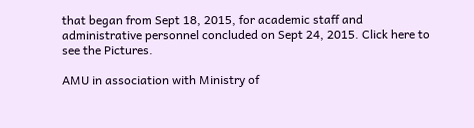that began from Sept 18, 2015, for academic staff and administrative personnel concluded on Sept 24, 2015. Click here to see the Pictures.

AMU in association with Ministry of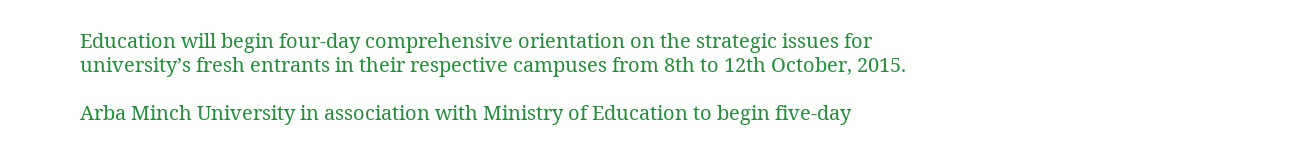Education will begin four-day comprehensive orientation on the strategic issues for university’s fresh entrants in their respective campuses from 8th to 12th October, 2015.

Arba Minch University in association with Ministry of Education to begin five-day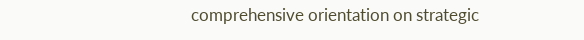comprehensive orientation on strategic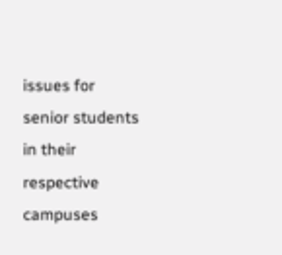issues for senior students in their respective campuses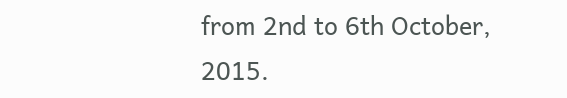from 2nd to 6th October, 2015.